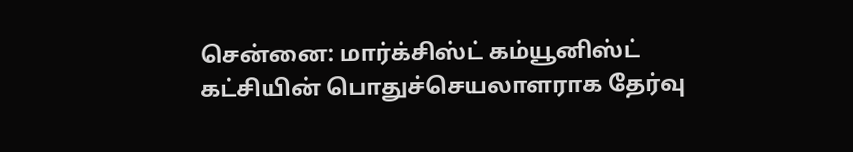சென்னை: மார்க்சிஸ்ட் கம்யூனிஸ்ட் கட்சியின் பொதுச்செயலாளராக தேர்வு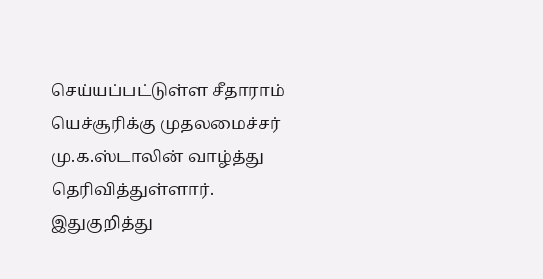செய்யப்பட்டுள்ள சீதாராம் யெச்சூரிக்கு முதலமைச்சர் மு.க.ஸ்டாலின் வாழ்த்து தெரிவித்துள்ளார். இதுகுறித்து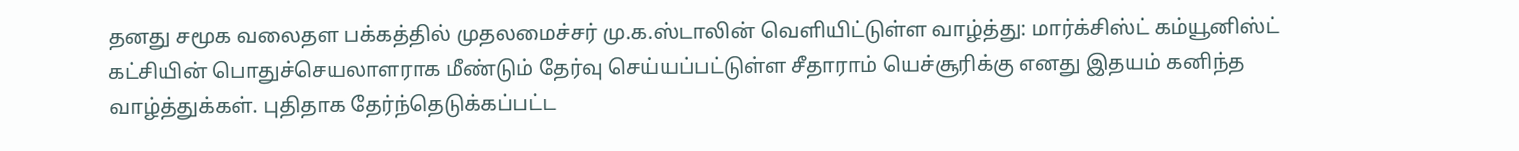தனது சமூக வலைதள பக்கத்தில் முதலமைச்சர் மு.க.ஸ்டாலின் வெளியிட்டுள்ள வாழ்த்து: மார்க்சிஸ்ட் கம்யூனிஸ்ட் கட்சியின் பொதுச்செயலாளராக மீண்டும் தேர்வு செய்யப்பட்டுள்ள சீதாராம் யெச்சூரிக்கு எனது இதயம் கனிந்த வாழ்த்துக்கள். புதிதாக தேர்ந்தெடுக்கப்பட்ட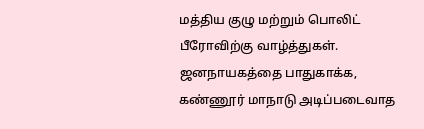மத்திய குழு மற்றும் பொலிட் பீரோவிற்கு வாழ்த்துகள். ஜனநாயகத்தை பாதுகாக்க, கண்ணூர் மாநாடு அடிப்படைவாத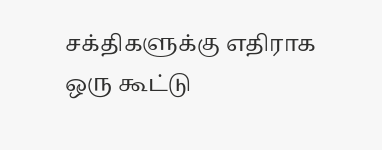சக்திகளுக்கு எதிராக ஒரு கூட்டு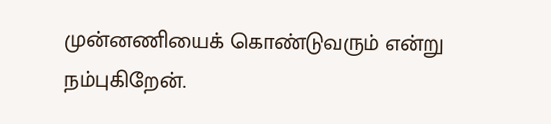முன்னணியைக் கொண்டுவரும் என்று நம்புகிறேன்.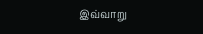இவ்வாறு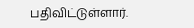பதிவிட்டுள்ளார்.